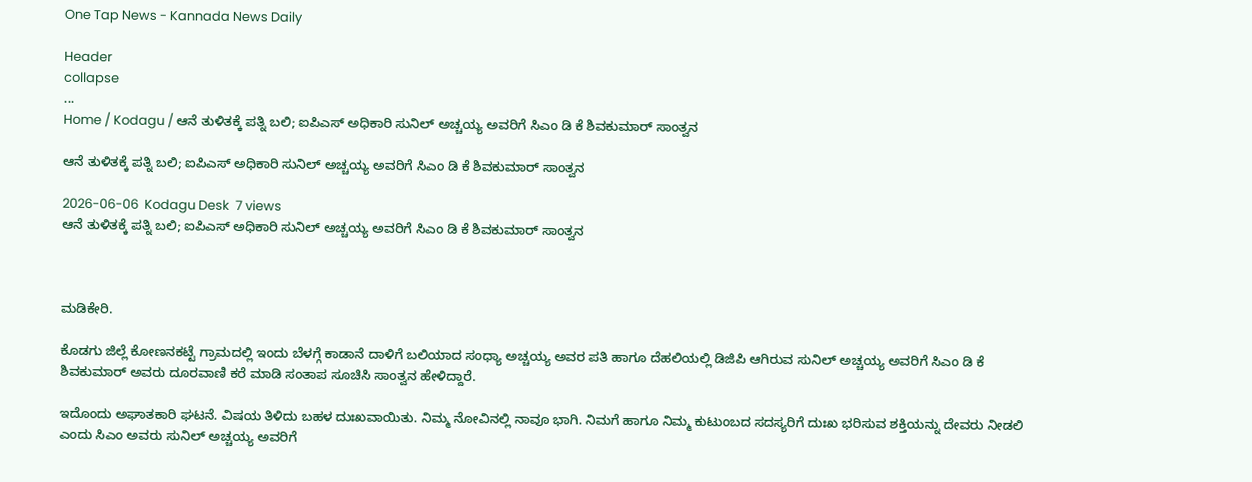One Tap News - Kannada News Daily

Header
collapse
...
Home / Kodagu / ಆನೆ ತುಳಿತಕ್ಕೆ ಪತ್ನಿ ಬಲಿ; ಐಪಿಎಸ್ ಅಧಿಕಾರಿ ಸುನಿಲ್ ಅಚ್ಚಯ್ಯ ಅವರಿಗೆ ಸಿಎಂ ಡಿ ಕೆ ಶಿವಕುಮಾರ್ ಸಾಂತ್ವನ

ಆನೆ ತುಳಿತಕ್ಕೆ ಪತ್ನಿ ಬಲಿ; ಐಪಿಎಸ್ ಅಧಿಕಾರಿ ಸುನಿಲ್ ಅಚ್ಚಯ್ಯ ಅವರಿಗೆ ಸಿಎಂ ಡಿ ಕೆ ಶಿವಕುಮಾರ್ ಸಾಂತ್ವನ

2026-06-06  Kodagu Desk  7 views
ಆನೆ ತುಳಿತಕ್ಕೆ ಪತ್ನಿ ಬಲಿ; ಐಪಿಎಸ್ ಅಧಿಕಾರಿ ಸುನಿಲ್ ಅಚ್ಚಯ್ಯ ಅವರಿಗೆ ಸಿಎಂ ಡಿ ಕೆ ಶಿವಕುಮಾರ್ ಸಾಂತ್ವನ



ಮಡಿಕೇರಿ.

ಕೊಡಗು ಜಿಲ್ಲೆ ಕೋಣನಕಟ್ಟೆ ಗ್ರಾಮದಲ್ಲಿ ಇಂದು ಬೆಳಗ್ಗೆ ಕಾಡಾನೆ ದಾಳಿಗೆ ಬಲಿಯಾದ ಸಂಧ್ಯಾ ಅಚ್ಚಯ್ಯ ಅವರ ಪತಿ ಹಾಗೂ ದೆಹಲಿಯಲ್ಲಿ ಡಿಜಿಪಿ ಆಗಿರುವ ಸುನಿಲ್ ಅಚ್ಚಯ್ಯ ಅವರಿಗೆ ಸಿಎಂ ಡಿ ಕೆ ಶಿವಕುಮಾರ್ ಅವರು ದೂರವಾಣಿ ಕರೆ ಮಾಡಿ ಸಂತಾಪ ಸೂಚಿಸಿ ಸಾಂತ್ವನ ಹೇಳಿದ್ದಾರೆ.

ಇದೊಂದು ಅಘಾತಕಾರಿ ಘಟನೆ. ವಿಷಯ ತಿಳಿದು ಬಹಳ ದುಃಖವಾಯಿತು. ನಿಮ್ಮ ನೋವಿನಲ್ಲಿ ನಾವೂ ಭಾಗಿ. ನಿಮಗೆ ಹಾಗೂ ನಿಮ್ಮ ಕುಟುಂಬದ ಸದಸ್ಯರಿಗೆ ದುಃಖ ಭರಿಸುವ ಶಕ್ತಿಯನ್ನು ದೇವರು ನೀಡಲಿ ಎಂದು ಸಿಎಂ ಅವರು ಸುನಿಲ್ ಅಚ್ಚಯ್ಯ ಅವರಿಗೆ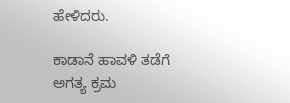ಹೇಳಿದರು.

ಕಾಡಾನೆ ಹಾವಳಿ ತಡೆಗೆ ಅಗತ್ಯ ಕ್ರಮ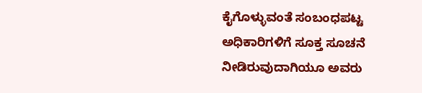ಕೈಗೊಳ್ಳುವಂತೆ ಸಂಬಂಧಪಟ್ಟ ಅಧಿಕಾರಿಗಳಿಗೆ ಸೂಕ್ತ ಸೂಚನೆ ನೀಡಿರುವುದಾಗಿಯೂ ಅವರು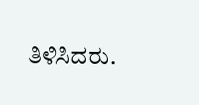ತಿಳಿಸಿದರು.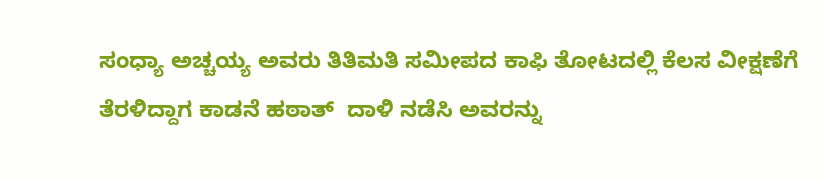ಸಂಧ್ಯಾ ಅಚ್ಚಯ್ಯ ಅವರು ತಿತಿಮತಿ ಸಮೀಪದ ಕಾಫಿ ತೋಟದಲ್ಲಿ ಕೆಲಸ ವೀಕ್ಷಣೆಗೆ ತೆರಳಿದ್ದಾಗ ಕಾಡನೆ ಹಠಾತ್  ದಾಳಿ ನಡೆಸಿ ಅವರನ್ನು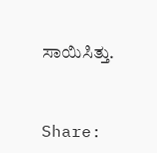ಸಾಯಿಸಿತ್ತು.


Share: